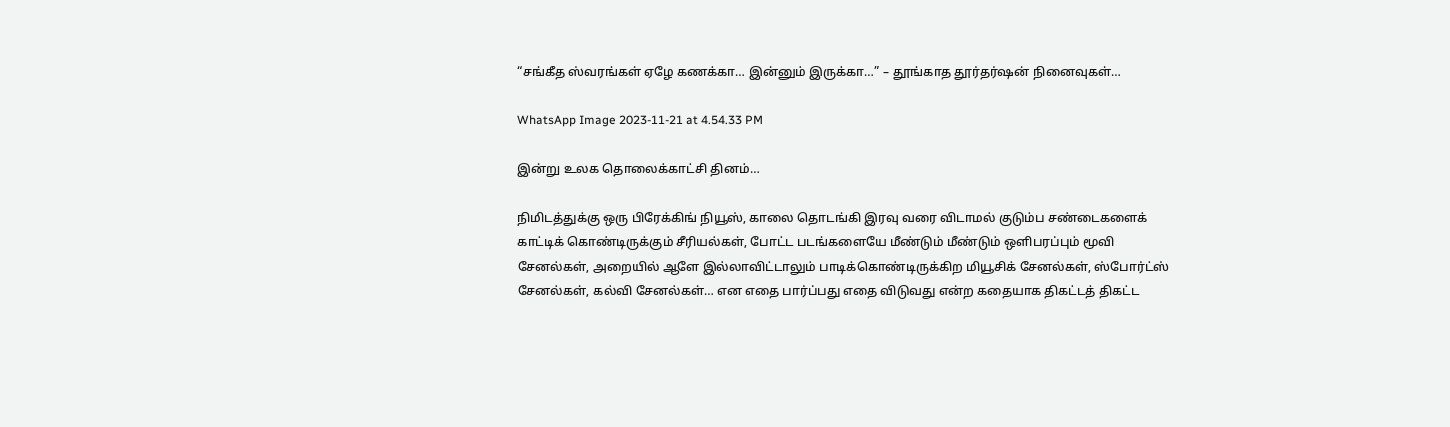“சங்கீத ஸ்வரங்கள் ஏழே கணக்கா… இன்னும் இருக்கா…” – தூங்காத தூர்தர்ஷன் நினைவுகள்…

WhatsApp Image 2023-11-21 at 4.54.33 PM

இன்று உலக தொலைக்காட்சி தினம்…

நிமிடத்துக்கு ஒரு பிரேக்கிங் நியூஸ், காலை தொடங்கி இரவு வரை விடாமல் குடும்ப சண்டைகளைக் காட்டிக் கொண்டிருக்கும் சீரியல்கள், போட்ட படங்களையே மீண்டும் மீண்டும் ஒளிபரப்பும் மூவி சேனல்கள், அறையில் ஆளே இல்லாவிட்டாலும் பாடிக்கொண்டிருக்கிற மியூசிக் சேனல்கள், ஸ்போர்ட்ஸ் சேனல்கள், கல்வி சேனல்கள்… என எதை பார்ப்பது எதை விடுவது என்ற கதையாக திகட்டத் திகட்ட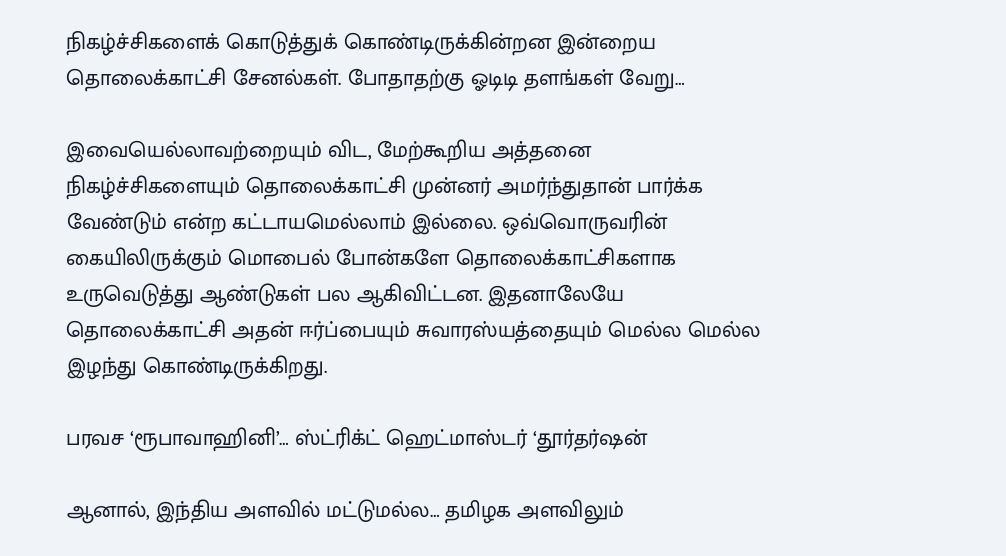நிகழ்ச்சிகளைக் கொடுத்துக் கொண்டிருக்கின்றன இன்றைய தொலைக்காட்சி சேனல்கள். போதாதற்கு ஓடிடி தளங்கள் வேறு…

இவையெல்லாவற்றையும் விட, மேற்கூறிய அத்தனை நிகழ்ச்சிகளையும் தொலைக்காட்சி முன்னர் அமர்ந்துதான் பார்க்க வேண்டும் என்ற கட்டாயமெல்லாம் இல்லை. ஒவ்வொருவரின் கையிலிருக்கும் மொபைல் போன்களே தொலைக்காட்சிகளாக உருவெடுத்து ஆண்டுகள் பல ஆகிவிட்டன. இதனாலேயே தொலைக்காட்சி அதன் ஈர்ப்பையும் சுவாரஸ்யத்தையும் மெல்ல மெல்ல இழந்து கொண்டிருக்கிறது.

பரவச ‘ரூபாவாஹினி’… ஸ்ட்ரிக்ட் ஹெட்மாஸ்டர் ‘தூர்தர்ஷன்

ஆனால், இந்திய அளவில் மட்டுமல்ல… தமிழக அளவிலும்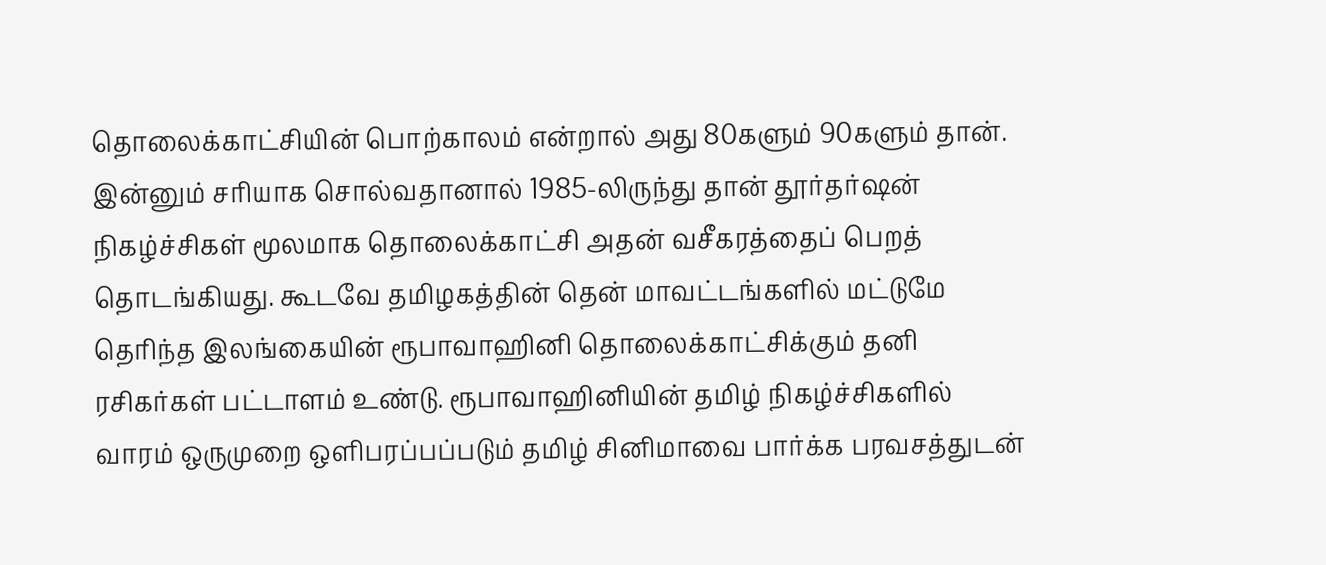தொலைக்காட்சியின் பொற்காலம் என்றால் அது 80களும் 90களும் தான். இன்னும் சரியாக சொல்வதானால் 1985-லிருந்து தான் தூர்தர்ஷன் நிகழ்ச்சிகள் மூலமாக தொலைக்காட்சி அதன் வசீகரத்தைப் பெறத் தொடங்கியது. கூடவே தமிழகத்தின் தென் மாவட்டங்களில் மட்டுமே தெரிந்த இலங்கையின் ரூபாவாஹினி தொலைக்காட்சிக்கும் தனி ரசிகர்கள் பட்டாளம் உண்டு. ரூபாவாஹினியின் தமிழ் நிகழ்ச்சிகளில் வாரம் ஒருமுறை ஒளிபரப்பப்படும் தமிழ் சினிமாவை பார்க்க பரவசத்துடன்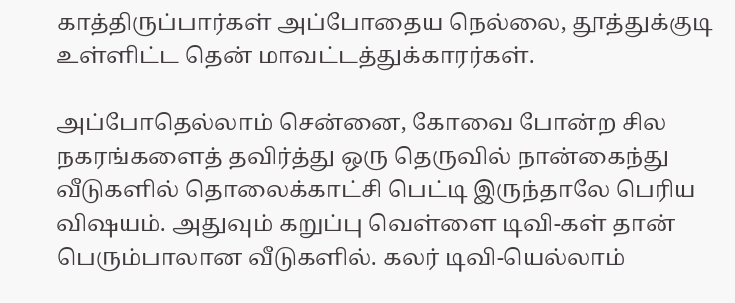காத்திருப்பார்கள் அப்போதைய நெல்லை, தூத்துக்குடி உள்ளிட்ட தென் மாவட்டத்துக்காரர்கள்.

அப்போதெல்லாம் சென்னை, கோவை போன்ற சில நகரங்களைத் தவிர்த்து ஒரு தெருவில் நான்கைந்து வீடுகளில் தொலைக்காட்சி பெட்டி இருந்தாலே பெரிய விஷயம். அதுவும் கறுப்பு வெள்ளை டிவி-கள் தான் பெரும்பாலான வீடுகளில். கலர் டிவி-யெல்லாம்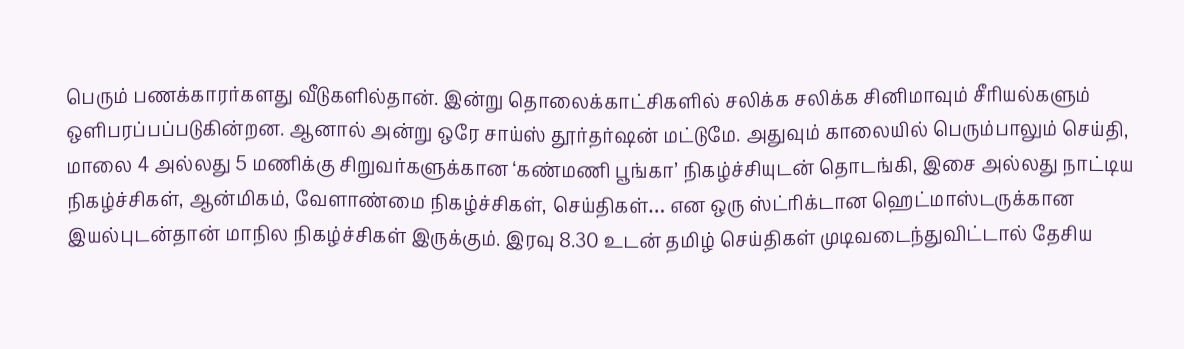பெரும் பணக்காரர்களது வீடுகளில்தான். இன்று தொலைக்காட்சிகளில் சலிக்க சலிக்க சினிமாவும் சீரியல்களும் ஒளிபரப்பப்படுகின்றன. ஆனால் அன்று ஒரே சாய்ஸ் தூர்தர்ஷன் மட்டுமே. அதுவும் காலையில் பெரும்பாலும் செய்தி, மாலை 4 அல்லது 5 மணிக்கு சிறுவர்களுக்கான ‘கண்மணி பூங்கா’ நிகழ்ச்சியுடன் தொடங்கி, இசை அல்லது நாட்டிய நிகழ்ச்சிகள், ஆன்மிகம், வேளாண்மை நிகழ்ச்சிகள், செய்திகள்… என ஒரு ஸ்ட்ரிக்டான ஹெட்மாஸ்டருக்கான இயல்புடன்தான் மாநில நிகழ்ச்சிகள் இருக்கும். இரவு 8.30 உடன் தமிழ் செய்திகள் முடிவடைந்துவிட்டால் தேசிய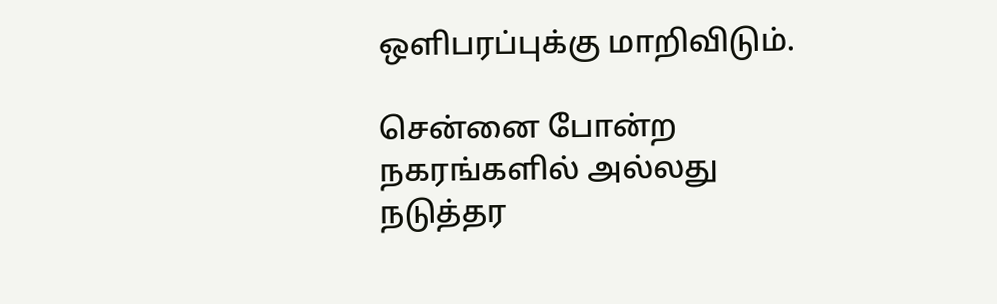ஒளிபரப்புக்கு மாறிவிடும்.

சென்னை போன்ற நகரங்களில் அல்லது நடுத்தர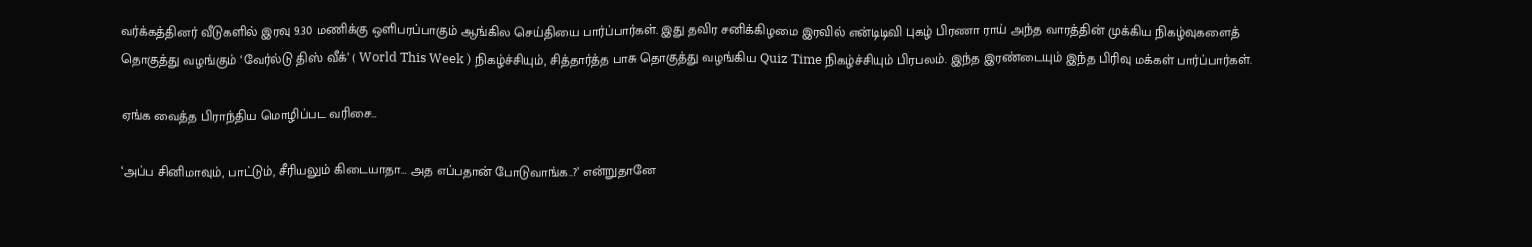வர்க்கத்தினர் வீடுகளில் இரவு 9.30 மணிக்கு ஒளிபரப்பாகும் ஆங்கில செய்தியை பார்ப்பார்கள். இது தவிர சனிக்கிழமை இரவில் என்டிடிவி புகழ் பிரணா ராய் அந்த வாரத்தின் முக்கிய நிகழ்வுகளைத் தொகுத்து வழங்கும் ‘வேர்ல்டு திஸ் வீக்’ ( World This Week ) நிகழ்ச்சியும், சித்தார்த்த பாசு தொகுத்து வழங்கிய Quiz Time நிகழ்ச்சியும் பிரபலம். இந்த இரண்டையும் இந்த பிரிவு மக்கள் பார்ப்பார்கள்.

ஏங்க வைத்த பிராந்திய மொழிப்பட வரிசை…

‘அப்ப சினிமாவும், பாட்டும், சீரியலும் கிடையாதா… அத எப்பதான் போடுவாங்க..?’ என்றுதானே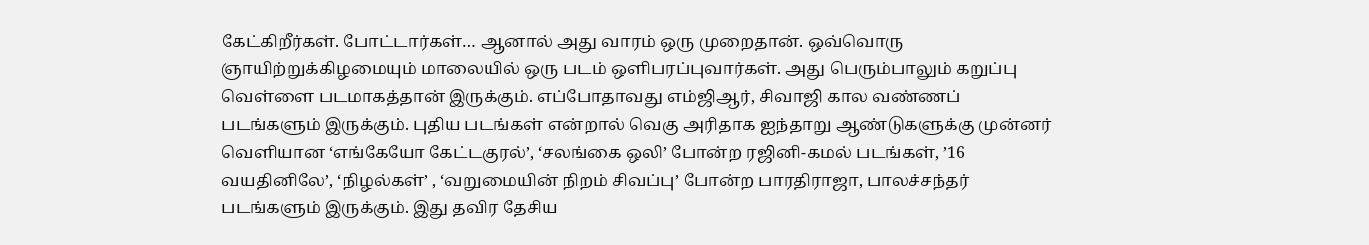கேட்கிறீர்கள். போட்டார்கள்… ஆனால் அது வாரம் ஒரு முறைதான். ஒவ்வொரு ஞாயிற்றுக்கிழமையும் மாலையில் ஒரு படம் ஒளிபரப்புவார்கள். அது பெரும்பாலும் கறுப்பு வெள்ளை படமாகத்தான் இருக்கும். எப்போதாவது எம்ஜிஆர், சிவாஜி கால வண்ணப் படங்களும் இருக்கும். புதிய படங்கள் என்றால் வெகு அரிதாக ஐந்தாறு ஆண்டுகளுக்கு முன்னர் வெளியான ‘எங்கேயோ கேட்டகுரல்’, ‘சலங்கை ஒலி’ போன்ற ரஜினி-கமல் படங்கள், ’16 வயதினிலே’, ‘நிழல்கள்’ , ‘வறுமையின் நிறம் சிவப்பு’ போன்ற பாரதிராஜா, பாலச்சந்தர் படங்களும் இருக்கும். இது தவிர தேசிய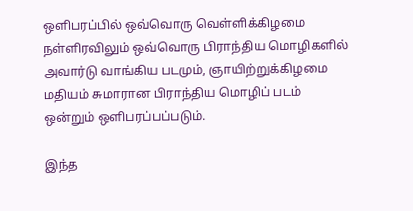ஒளிபரப்பில் ஒவ்வொரு வெள்ளிக்கிழமை நள்ளிரவிலும் ஒவ்வொரு பிராந்திய மொழிகளில் அவார்டு வாங்கிய படமும், ஞாயிற்றுக்கிழமை மதியம் சுமாரான பிராந்திய மொழிப் படம் ஒன்றும் ஒளிபரப்பப்படும்.

இந்த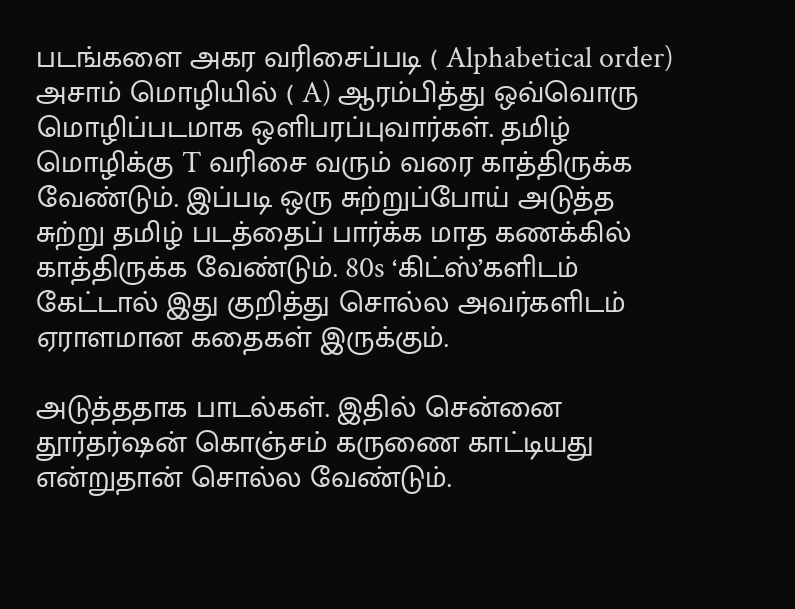படங்களை அகர வரிசைப்படி ( Alphabetical order) அசாம் மொழியில் ( A) ஆரம்பித்து ஒவ்வொரு மொழிப்படமாக ஒளிபரப்புவார்கள். தமிழ் மொழிக்கு T வரிசை வரும் வரை காத்திருக்க வேண்டும். இப்படி ஒரு சுற்றுப்போய் அடுத்த சுற்று தமிழ் படத்தைப் பார்க்க மாத கணக்கில் காத்திருக்க வேண்டும். 80s ‘கிட்ஸ்’களிடம் கேட்டால் இது குறித்து சொல்ல அவர்களிடம் ஏராளமான கதைகள் இருக்கும்.

அடுத்ததாக பாடல்கள். இதில் சென்னை தூர்தர்ஷன் கொஞ்சம் கருணை காட்டியது என்றுதான் சொல்ல வேண்டும்.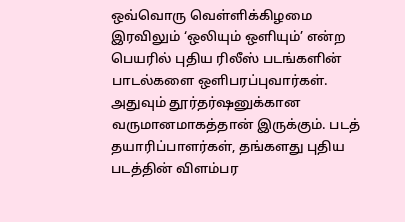ஒவ்வொரு வெள்ளிக்கிழமை இரவிலும் ‘ஒலியும் ஒளியும்’ என்ற பெயரில் புதிய ரிலீஸ் படங்களின் பாடல்களை ஒளிபரப்புவார்கள். அதுவும் தூர்தர்ஷனுக்கான வருமானமாகத்தான் இருக்கும். படத் தயாரிப்பாளர்கள், தங்களது புதிய படத்தின் விளம்பர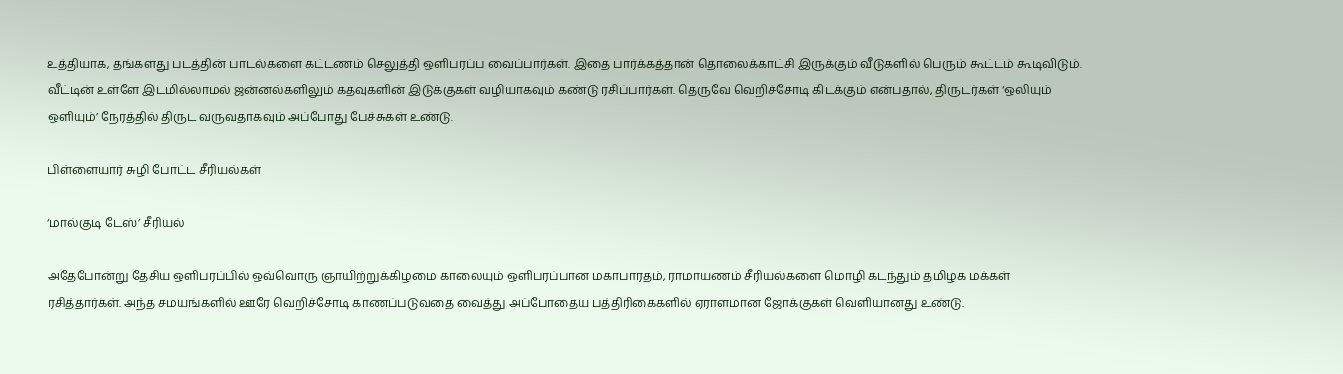உத்தியாக, தங்களது படத்தின் பாடல்களை கட்டணம் செலுத்தி ஒளிபரப்ப வைப்பார்கள். இதை பார்க்கத்தான் தொலைக்காட்சி இருக்கும் வீடுகளில் பெரும் கூட்டம் கூடிவிடும். வீட்டின் உள்ளே இடமில்லாமல் ஜன்னல்களிலும் கதவுகளின் இடுக்குகள் வழியாகவும் கண்டு ரசிப்பார்கள். தெருவே வெறிச்சோடி கிடக்கும் என்பதால், திருடர்கள் ‘ஒலியும் ஒளியும்’ நேரத்தில் திருட வருவதாகவும் அப்போது பேச்சுகள் உண்டு.

பிள்ளையார் சுழி போட்ட சீரியல்கள்

‘மால்குடி டேஸ்’ சீரியல்

அதேபோன்று தேசிய ஒளிபரப்பில் ஒவ்வொரு ஞாயிற்றுக்கிழமை காலையும் ஒளிபரப்பான மகாபாரதம், ராமாயணம் சீரியல்களை மொழி கடந்தும் தமிழக மக்கள் ரசித்தார்கள். அந்த சமயங்களில் ஊரே வெறிச்சோடி காணப்படுவதை வைத்து அப்போதைய பத்திரிகைகளில் ஏராளமான ஜோக்குகள் வெளியானது உண்டு.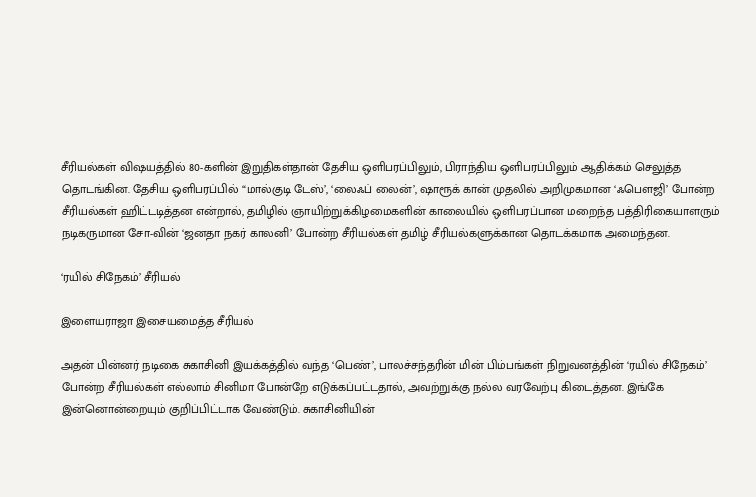சீரியல்கள் விஷயத்தில் 80-களின் இறுதிகள்தான் தேசிய ஒளிபரப்பிலும், பிராந்திய ஒளிபரப்பிலும் ஆதிக்கம் செலுத்த தொடங்கின. தேசிய ஒளிபரப்பில் “மால்குடி டேஸ்’, ‘லைஃப் லைன்’, ஷாரூக் கான் முதலில் அறிமுகமான ‘ஃபௌஜி’ போன்ற சீரியல்கள் ஹிட்டடித்தன என்றால், தமிழில் ஞாயிற்றுக்கிழமைகளின் காலையில் ஒளிபரப்பான மறைந்த பத்திரிகையாளரும் நடிகருமான சோ-வின் ‘ஜனதா நகர் காலனி’ போன்ற சீரியல்கள் தமிழ் சீரியல்களுக்கான தொடக்கமாக அமைந்தன.

‘ரயில் சிநேகம்’ சீரியல்

இளையராஜா இசையமைத்த சீரியல்

அதன் பின்னர் நடிகை சுகாசினி இயக்கத்தில் வந்த ‘பெண்’, பாலச்சந்தரின் மின் பிம்பங்கள் நிறுவனத்தின் ‘ரயில் சிநேகம்’ போன்ற சீரியல்கள் எல்லாம் சினிமா போன்றே எடுக்கப்பட்டதால், அவற்றுக்கு நல்ல வரவேற்பு கிடைத்தன. இங்கே இன்னொன்றையும் குறிப்பிட்டாக வேண்டும். சுகாசினியின்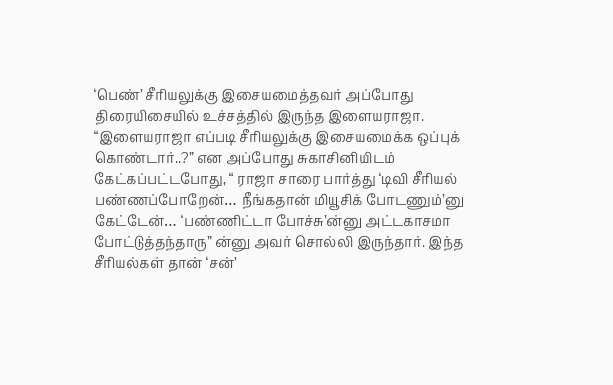‘பெண்’ சீரியலுக்கு இசையமைத்தவர் அப்போது திரையிசையில் உச்சத்தில் இருந்த இளையராஜா. “இளையராஜா எப்படி சீரியலுக்கு இசையமைக்க ஒப்புக் கொண்டார்..?” என அப்போது சுகாசினியிடம் கேட்கப்பட்டபோது, “ ராஜா சாரை பார்த்து ‘டிவி சீரியல் பண்ணப்போறேன்… நீங்கதான் மியூசிக் போடணும்’னு கேட்டேன்… ‘பண்ணிட்டா போச்சு’ன்னு அட்டகாசமா போட்டுத்தந்தாரு” ன்னு அவர் சொல்லி இருந்தார். இந்த சீரியல்கள் தான் ‘சன்’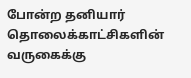போன்ற தனியார் தொலைக்காட்சிகளின் வருகைக்கு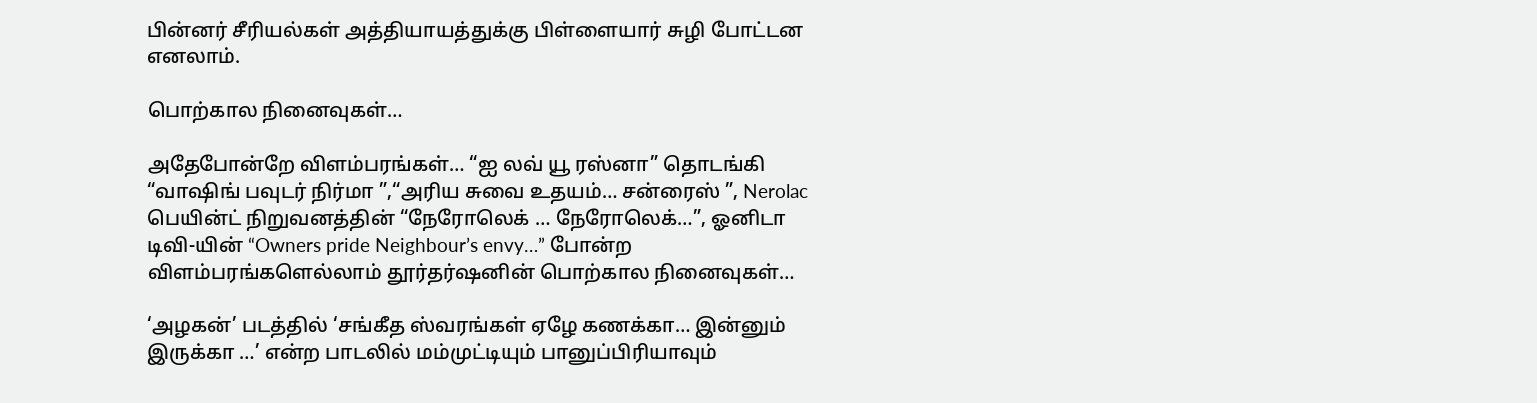பின்னர் சீரியல்கள் அத்தியாயத்துக்கு பிள்ளையார் சுழி போட்டன எனலாம்.

பொற்கால நினைவுகள்…

அதேபோன்றே விளம்பரங்கள்… “ஐ லவ் யூ ரஸ்னா” தொடங்கி “வாஷிங் பவுடர் நிர்மா ”,“அரிய சுவை உதயம்… சன்ரைஸ் ”, Nerolac பெயின்ட் நிறுவனத்தின் “நேரோலெக் … நேரோலெக்…”, ஓனிடா டிவி-யின் “Owners pride Neighbour’s envy…” போன்ற விளம்பரங்களெல்லாம் தூர்தர்ஷனின் பொற்கால நினைவுகள்…

‘அழகன்’ படத்தில் ‘சங்கீத ஸ்வரங்கள் ஏழே கணக்கா… இன்னும் இருக்கா …’ என்ற பாடலில் மம்முட்டியும் பானுப்பிரியாவும்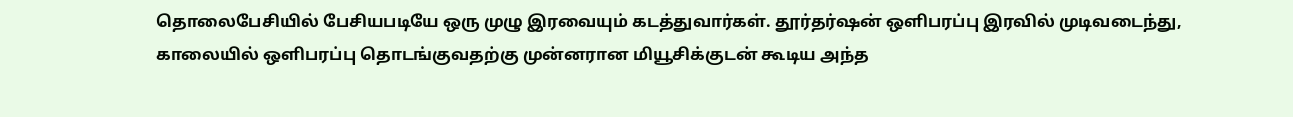தொலைபேசியில் பேசியபடியே ஒரு முழு இரவையும் கடத்துவார்கள். தூர்தர்ஷன் ஒளிபரப்பு இரவில் முடிவடைந்து, காலையில் ஒளிபரப்பு தொடங்குவதற்கு முன்னரான மியூசிக்குடன் கூடிய அந்த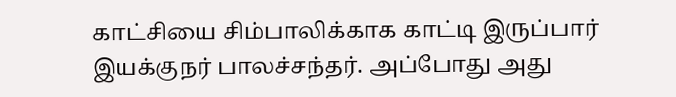காட்சியை சிம்பாலிக்காக காட்டி இருப்பார் இயக்குநர் பாலச்சந்தர். அப்போது அது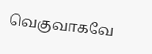வெகுவாகவே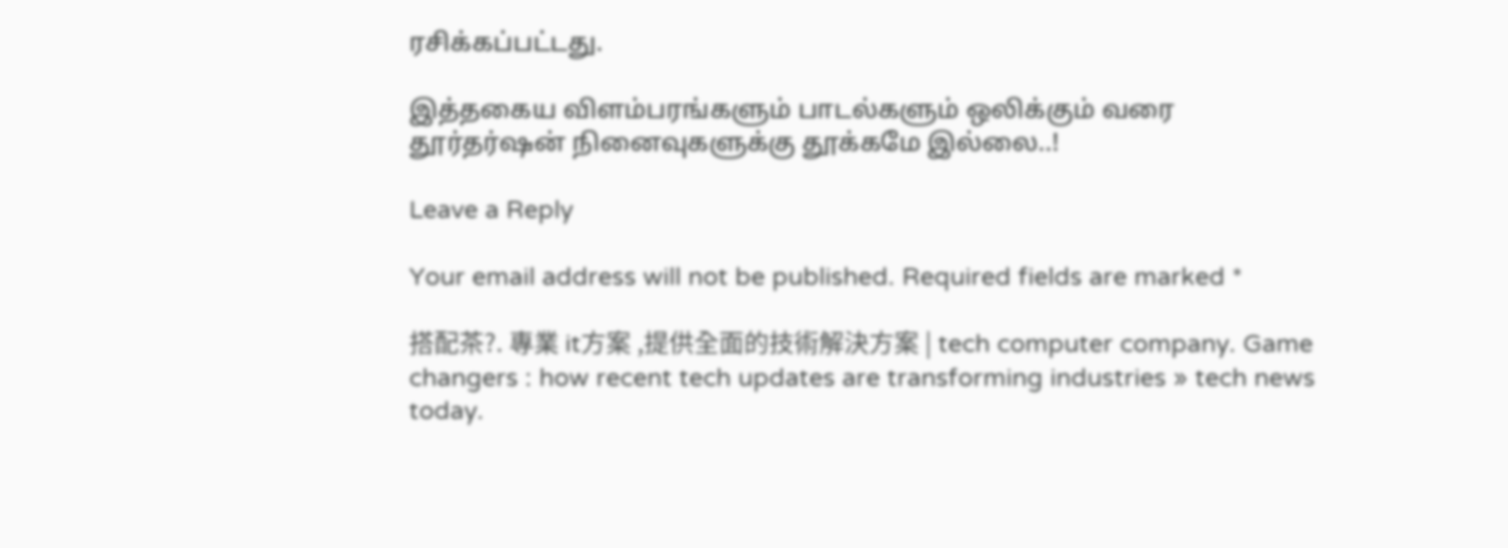ரசிக்கப்பட்டது.

இத்தகைய விளம்பரங்களும் பாடல்களும் ஒலிக்கும் வரை தூர்தர்ஷன் நினைவுகளுக்கு தூக்கமே இல்லை..!

Leave a Reply

Your email address will not be published. Required fields are marked *

搭配茶?. 專業 it方案 ,提供全面的技術解決方案 | tech computer company. Game changers : how recent tech updates are transforming industries » tech news today.